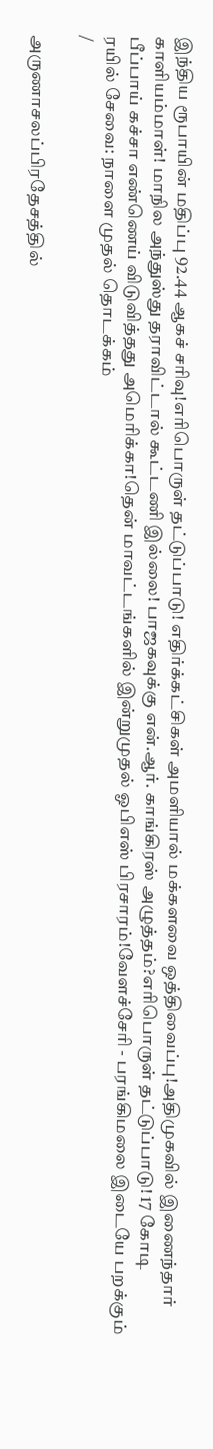இந்திய ரூபாயின் மதிப்பு 92.44 ஆகச் சரிவு!எரிபொருள் தட்டுப்பாடு! எதிர்க்கட்சிகள் அமளியால் மக்களவை ஒத்திவைப்பு!அதிமுகவில் இணைந்தார் காளியம்மாள்! மாநில அந்துஸ்து தராவிட்டால் கூட்டணி இல்லை! பாஜகவுக்கு என்.ஆர். காங்கிரஸ் அழுத்தம்?எரிபொருள் தட்டுப்பாடு! 17 கோடி பீப்பாய் கச்சா எண்ணெய் விடுவித்தது அமெரிக்கா!தென் மாவட்டங்களில் இன்றுமுதல் ஓபிஎஸ் பிரசாரம்!வேளச்சேரி - பரங்கிமலை இடையே பறக்கும் ரயில் சேவை: நாளை முதல் தொடக்கம்
/

அருணாசலப்பிரதேசத்தில்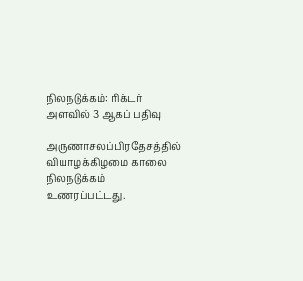நிலநடுக்கம்: ரிக்டர் அளவில் 3 ஆகப் பதிவு

அருணாசலப்பிரதேசத்தில் வியாழக்கிழமை காலை நிலநடுக்கம் உணரப்பட்டது.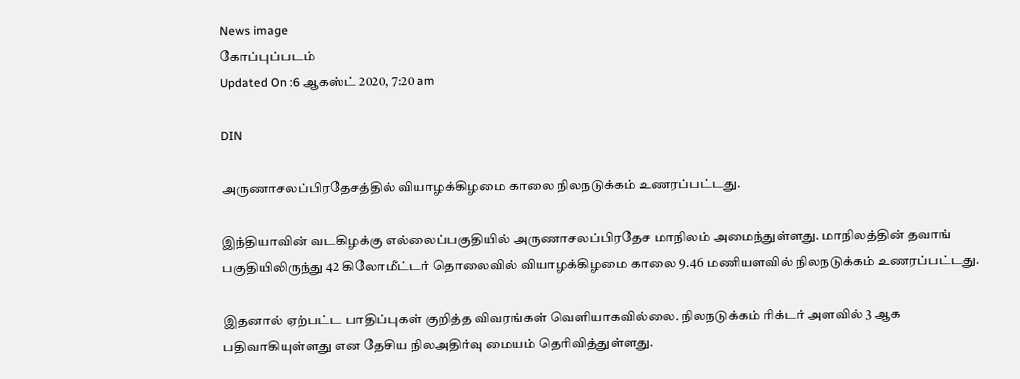News image
கோப்புப்படம்
Updated On :6 ஆகஸ்ட் 2020, 7:20 am

DIN

அருணாசலப்பிரதேசத்தில் வியாழக்கிழமை காலை நிலநடுக்கம் உணரப்பட்டது.

இந்தியாவின் வடகிழக்கு எல்லைப்பகுதியில் அருணாசலப்பிரதேச மாநிலம் அமைந்துள்ளது. மாநிலத்தின் தவாங் பகுதியிலிருந்து 42 கிலோமீட்டர் தொலைவில் வியாழக்கிழமை காலை 9.46 மணியளவில் நிலநடுக்கம் உணரப்பட்டது.

இதனால் ஏற்பட்ட பாதிப்புகள் குறித்த விவரங்கள் வெளியாகவில்லை. நிலநடுக்கம் ரிக்டர் அளவில் 3 ஆக பதிவாகியுள்ளது என தேசிய நிலஅதிர்வு மையம் தெரிவித்துள்ளது.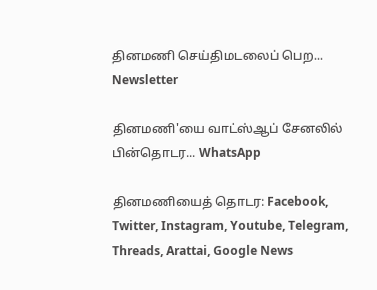தினமணி செய்திமடலைப் பெற... Newsletter

தினமணி'யை வாட்ஸ்ஆப் சேனலில் பின்தொடர... WhatsApp

தினமணியைத் தொடர: Facebook, Twitter, Instagram, Youtube, Telegram, Threads, Arattai, Google News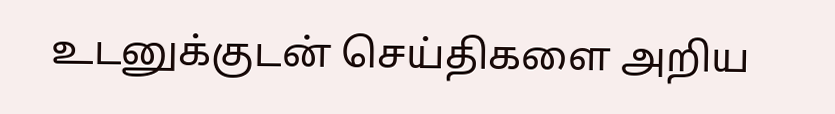உடனுக்குடன் செய்திகளை அறிய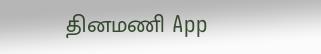தினமணி App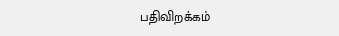பதிவிறக்கம்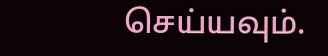செய்யவும்.